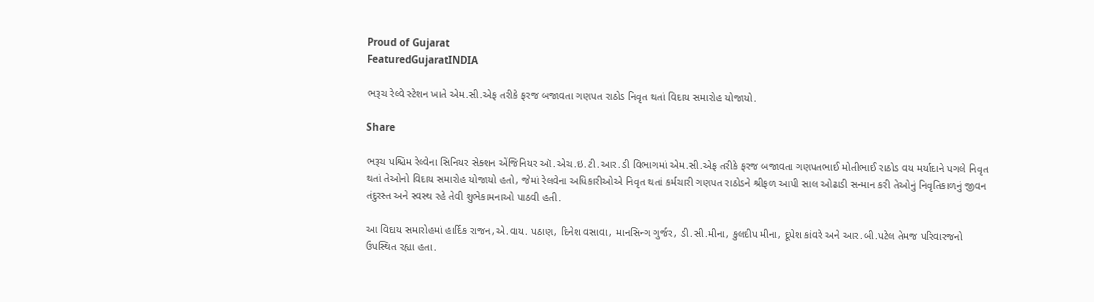Proud of Gujarat
FeaturedGujaratINDIA

ભરૂચ રેલ્વે સ્ટેશન ખાતે એમ.સી.એફ તરીકે ફરજ બજાવતા ગણપત રાઠોડ નિવૃત થતાં વિદાય સમારોહ યોજાયો.

Share

ભરૂચ પશ્ચિમ રેલ્વેના સિનિયર સેક્શન એંજિનિયર ઑ.એચ.ઇ.ટી.આર.ડી વિભાગમાં એમ.સી.એફ તરીકે ફરજ બજાવતા ગણપતભાઈ મોતીભાઈ રાઠોડ વય મર્યાદાને પગલે નિવૃત થતાં તેઓનો વિદાય સમારોહ યોજાયો હતો, જેમાં રેલવેના અધિકારીઓએ નિવૃત થતાં કર્મચારી ગણપત રાઠોડને શ્રીફળ આપી સાલ ઓઢાડી સન્માન કરી તેઓનું નિવૃતિકાળનું જીવન તંદુરસ્ત અને સ્વસ્થ રહે તેવી શુભેકામનાઓ પાઠવી હતી.

આ વિદાય સમારોહમાં હાર્દિક રાજન,એ.વાય. પઠાણ, દિનેશ વસાવા, માનસિન્ગ ગુર્જર, ડી.સી.મીના, કુલદીપ મીના, દૂપેશ કાંવરે અને આર.બી.પટેલ તેમજ પરિવારજનો ઉપસ્થિત રહ્યા હતા.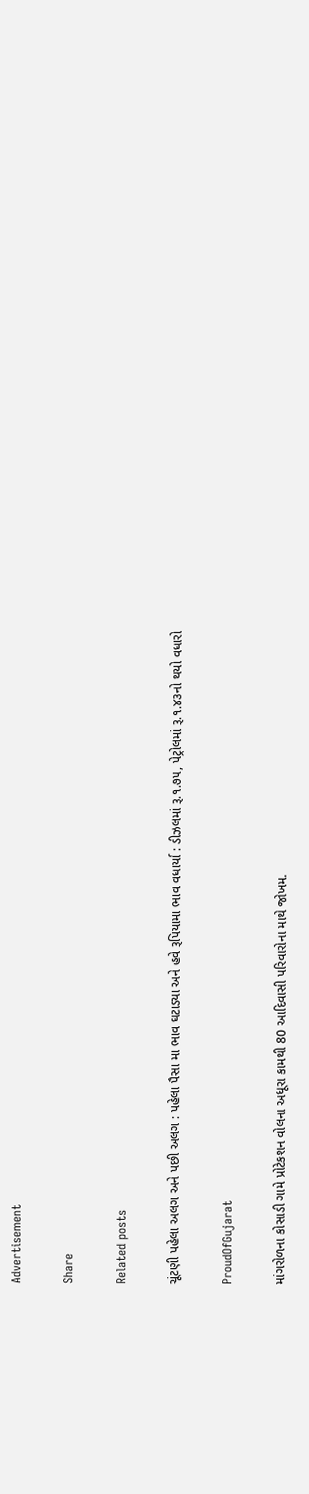Advertisement

Share

Related posts

ચૂંટણી પહેલા અલગ અને પછી અલગ : પહેલા પૈસા મા ભાવ ઘટાડ્યા અને હવે રૂપિયામા ભાવ વધાર્યા : ડીઝલમાં રૂ.૧.૭૫, પેટ્રોલમાં રૂ.૧.૪૩નો થયો વધારો

ProudOfGujarat

માંગરોળના કોસાડી ગામે પ્રોટેકશન વોલના અધૂરા કામથી 80 આદિવાસી પરિવારોના માથે જોખમ.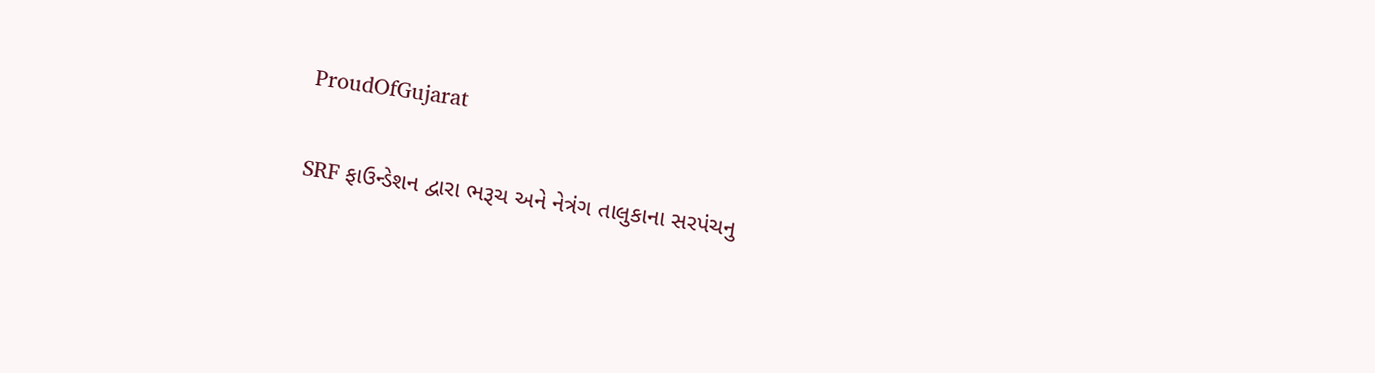ProudOfGujarat

SRF ફાઉન્ડેશન દ્વારા ભરૂચ અને નેત્રંગ તાલુકાના સરપંચનુ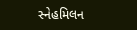સ્નેહમિલન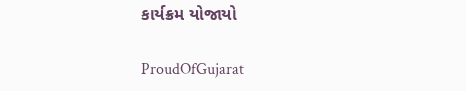કાર્યક્રમ યોજાયો

ProudOfGujarat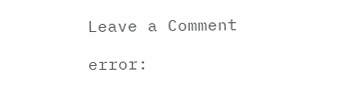Leave a Comment

error: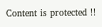Content is protected !!